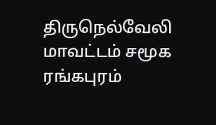திருநெல்வேலி மாவட்டம் சமூக ரங்கபுரம்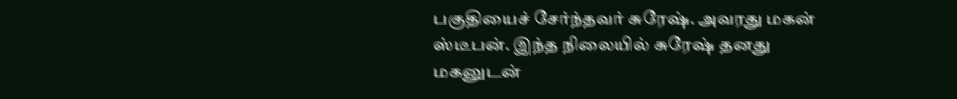பகுதியைச் சேர்ந்தவர் சுரேஷ். அவரது மகன் ஸ்டீபன். இந்த நிலையில் சுரேஷ் தனது மகனுடன்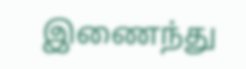இணைந்து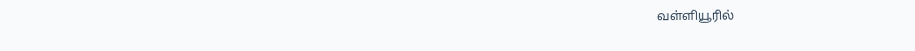வள்ளியூரில்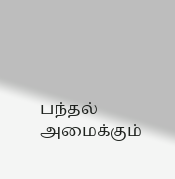பந்தல் அமைக்கும்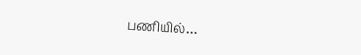பணியில்…